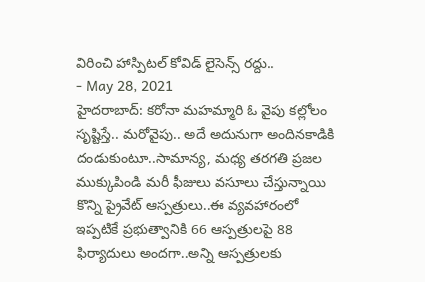విరించి హాస్పిటల్ కోవిడ్ లైసెన్స్ రద్దు..
- May 28, 2021
హైదరాబాద్: కరోనా మహమ్మారి ఓ వైపు కల్లోలం సృష్టిస్తే.. మరోవైపు.. అదే అదునుగా అందినకాడికి దండుకుంటూ..సామాన్య, మధ్య తరగతి ప్రజల ముక్కుపిండి మరీ ఫీజులు వసూలు చేస్తున్నాయి కొన్ని ప్రైవేట్ ఆస్పత్రులు..ఈ వ్యవహారంలో ఇప్పటికే ప్రభుత్వానికి 66 ఆస్పత్రులపై 88 ఫిర్యాదులు అందగా..అన్ని ఆస్పత్రులకు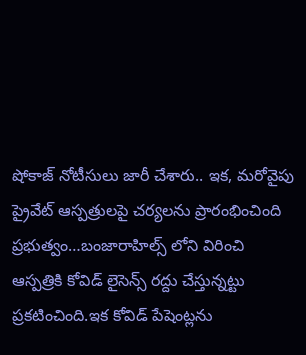షోకాజ్ నోటీసులు జారీ చేశారు.. ఇక, మరోవైపు ప్రైవేట్ ఆస్పత్రులపై చర్యలను ప్రారంభించింది ప్రభుత్వం…బంజారాహిల్స్ లోని విరించి ఆస్పత్రికి కోవిడ్ లైసెన్స్ రద్దు చేస్తున్నట్టు ప్రకటించింది.ఇక కోవిడ్ పేషెంట్లను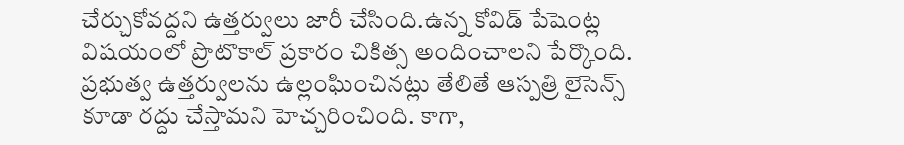చేర్చుకోవద్దని ఉత్తర్వులు జారీ చేసింది.ఉన్న కోవిడ్ పేషెంట్ల విషయంలో ప్రొటొకాల్ ప్రకారం చికిత్స అందించాలని పేర్కొంది. ప్రభుత్వ ఉత్తర్వులను ఉల్లంఘించినట్లు తేలితే ఆస్పత్రి లైసెన్స్ కూడా రద్దు చేస్తామని హెచ్చరించింది. కాగా,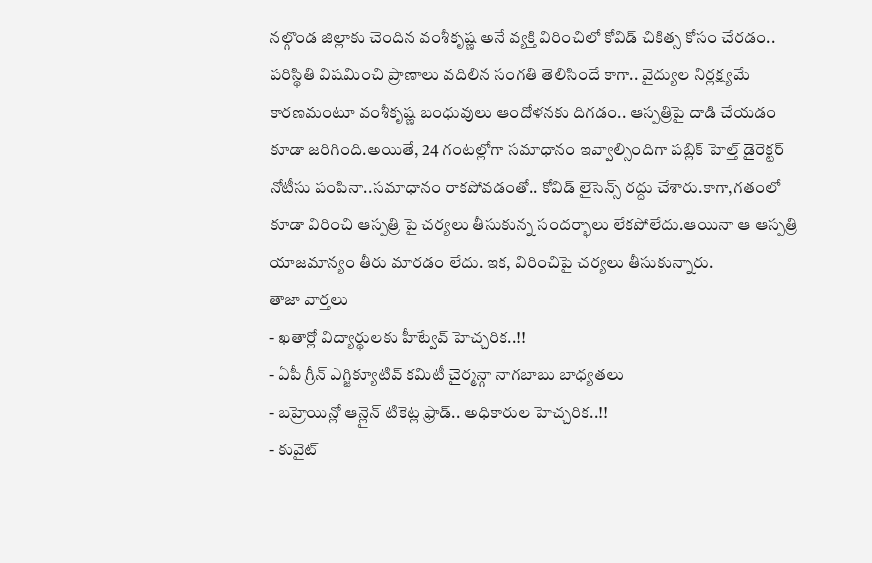నల్గొండ జిల్లాకు చెందిన వంశీకృష్ణ అనే వ్యక్తి విరించిలో కోవిడ్ చికిత్స కోసం చేరడం.. పరిస్థితి విషమించి ప్రాణాలు వదిలిన సంగతి తెలిసిందే కాగా.. వైద్యుల నిర్లక్ష్యమే కారణమంటూ వంశీకృష్ణ బంధువులు ఆందోళనకు దిగడం.. ఆస్పత్రిపై దాడి చేయడం కూడా జరిగింది.అయితే, 24 గంటల్లోగా సమాధానం ఇవ్వాల్సిందిగా పబ్లిక్ హెల్త్ డైరెక్టర్ నోటీసు పంపినా..సమాధానం రాకపోవడంతో.. కోవిడ్ లైసెన్స్ రద్దు చేశారు.కాగా,గతంలో కూడా విరించి ఆస్పత్రి పై చర్యలు తీసుకున్న సందర్భాలు లేకపోలేదు.ఆయినా ఆ ఆస్పత్రి యాజమాన్యం తీరు మారడం లేదు. ఇక, విరించిపై చర్యలు తీసుకున్నారు.
తాజా వార్తలు
- ఖతార్లో విద్యార్థులకు హీట్వేవ్ హెచ్చరిక..!!
- ఏపీ గ్రీన్ ఎగ్జిక్యూటివ్ కమిటీ చైర్మన్గా నాగబాబు బాధ్యతలు
- బహ్రెయిన్లో ఆన్లైన్ టికెట్ల ఫ్రాడ్.. అధికారుల హెచ్చరిక..!!
- కువైట్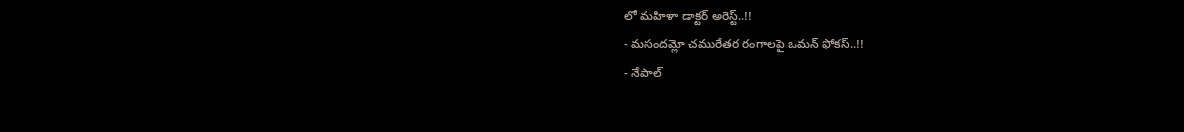లో మహిళా డాక్టర్ అరెస్ట్..!!
- మసందమ్లో చమురేతర రంగాలపై ఒమన్ ఫోకస్..!!
- నేపాల్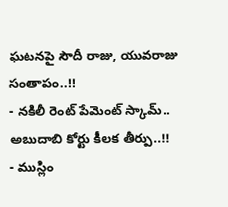ఘటనపై సౌదీ రాజు, యువరాజు సంతాపం..!!
- నకిలీ రెంట్ పేమెంట్ స్కామ్.. అబుదాబి కోర్టు కీలక తీర్పు..!!
- ముస్లిం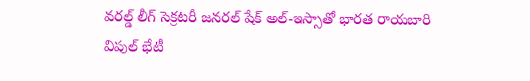వరల్డ్ లీగ్ సెక్రటరీ జనరల్ షేక్ అల్-ఇస్సాతో భారత రాయబారి విపుల్ భేటీ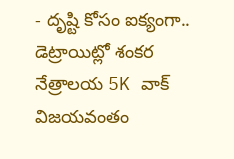- దృష్టి కోసం ఐక్యంగా.. డెట్రాయిట్లో శంకర నేత్రాలయ 5K వాక్ విజయవంతం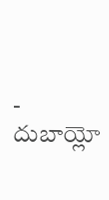- దుబాయ్లో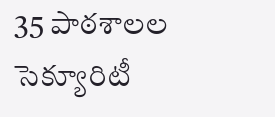35 పాఠశాలల సెక్యూరిటీ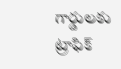గార్డులకు ట్రాఫిక్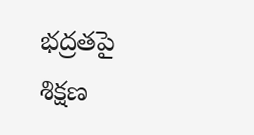భద్రతపై శిక్షణ